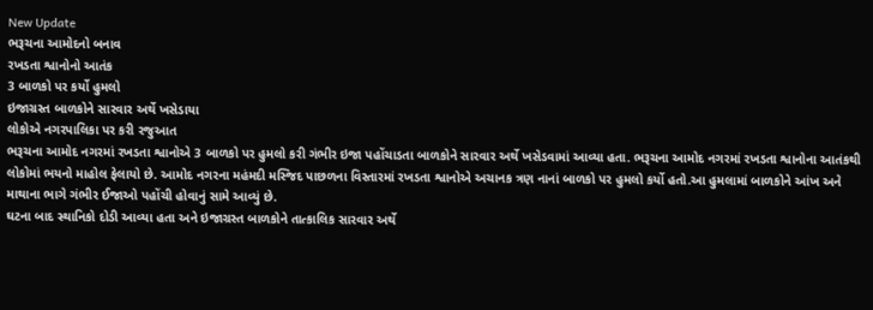New Update
ભરૂચના આમોદનો બનાવ
રખડતા શ્વાનોનો આતંક
3 બાળકો પર કર્યો હુમલો
ઇજાગ્રસ્ત બાળકોને સારવાર અર્થે ખસેડાયા
લોકોએ નગરપાલિકા પર કરી રજુઆત
ભરૂચના આમોદ નગરમાં રખડતા શ્વાનોએ 3 બાળકો પર હુમલો કરી ગંભીર ઇજા પહોંચાડતા બાળકોને સારવાર અર્થે ખસેડવામાં આવ્યા હતા. ભરૂચના આમોદ નગરમાં રખડતા શ્વાનોના આતંકથી લોકોમાં ભયનો માહોલ ફેલાયો છે. આમોદ નગરના મહંમદી મસ્જિદ પાછળના વિસ્તારમાં રખડતા શ્વાનોએ અચાનક ત્રણ નાનાં બાળકો પર હુમલો કર્યો હતો.આ હુમલામાં બાળકોને આંખ અને માથાના ભાગે ગંભીર ઈજાઓ પહોંચી હોવાનું સામે આવ્યું છે.
ઘટના બાદ સ્થાનિકો દોડી આવ્યા હતા અને ઇજાગ્રસ્ત બાળકોને તાત્કાલિક સારવાર અર્થે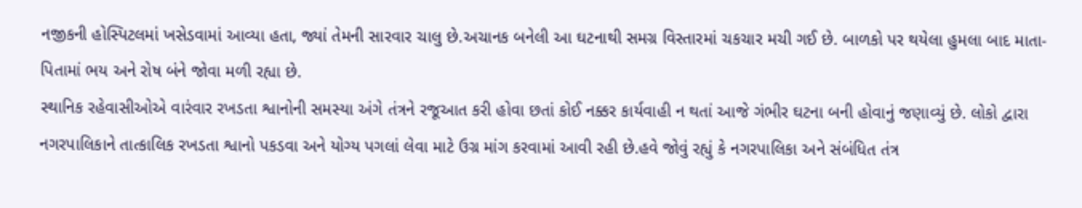નજીકની હોસ્પિટલમાં ખસેડવામાં આવ્યા હતા, જ્યાં તેમની સારવાર ચાલુ છે.અચાનક બનેલી આ ઘટનાથી સમગ્ર વિસ્તારમાં ચકચાર મચી ગઈ છે. બાળકો પર થયેલા હુમલા બાદ માતા-પિતામાં ભય અને રોષ બંને જોવા મળી રહ્યા છે.
સ્થાનિક રહેવાસીઓએ વારંવાર રખડતા શ્વાનોની સમસ્યા અંગે તંત્રને રજૂઆત કરી હોવા છતાં કોઈ નક્કર કાર્યવાહી ન થતાં આજે ગંભીર ઘટના બની હોવાનું જણાવ્યું છે. લોકો દ્વારા નગરપાલિકાને તાત્કાલિક રખડતા શ્વાનો પકડવા અને યોગ્ય પગલાં લેવા માટે ઉગ્ર માંગ કરવામાં આવી રહી છે.હવે જોવું રહ્યું કે નગરપાલિકા અને સંબંધિત તંત્ર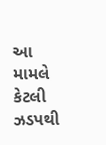આ મામલે કેટલી ઝડપથી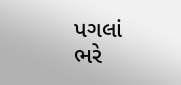પગલાં ભરે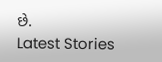છે.
Latest Stories